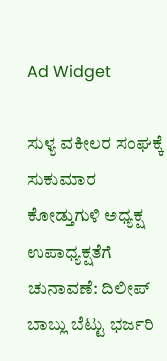Ad Widget

ಸುಳ್ಯ ವಕೀಲರ ಸಂಘಕ್ಕೆ ಸುಕುಮಾರ ಕೋಡ್ತುಗುಳಿ ಅಧ್ಯಕ್ಷ ಉಪಾಧ್ಯಕ್ಷತೆಗೆ ಚುನಾವಣೆ: ದಿಲೀಪ್ ಬಾಬ್ಲು ಬೆಟ್ಟು ಭರ್ಜರಿ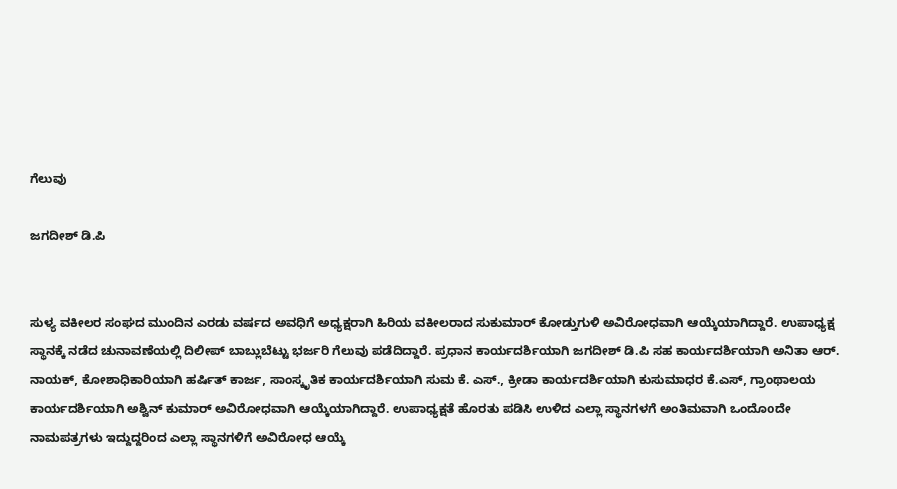ಗೆಲುವು

ಜಗದೀಶ್ ಡಿ.ಪಿ‌


ಸುಳ್ಯ ವಕೀಲರ ಸಂಘದ ಮುಂದಿನ ಎರಡು ವರ್ಷದ ಅವಧಿಗೆ ಅಧ್ಯಕ್ಷರಾಗಿ ಹಿರಿಯ ವಕೀಲರಾದ ಸುಕುಮಾರ್ ಕೋಡ್ತುಗುಳಿ ಅವಿರೋಧವಾಗಿ ಆಯ್ಕೆಯಾಗಿದ್ದಾರೆ. ಉಪಾಧ್ಯಕ್ಷ ಸ್ಥಾನಕ್ಕೆ ನಡೆದ ಚುನಾವಣೆಯಲ್ಲಿ ದಿಲೀಪ್ ಬಾಬ್ಲುಬೆಟ್ಟು ಭರ್ಜರಿ ಗೆಲುವು ಪಡೆದಿದ್ದಾರೆ. ಪ್ರಧಾನ ಕಾರ್ಯದರ್ಶಿಯಾಗಿ ಜಗದೀಶ್ ಡಿ.ಪಿ ಸಹ ಕಾರ್ಯದರ್ಶಿಯಾಗಿ ಅನಿತಾ ಆರ್. ನಾಯಕ್, ಕೋಶಾಧಿಕಾರಿಯಾಗಿ ಹರ್ಷಿತ್ ಕಾರ್ಜ, ಸಾಂಸ್ಕೃತಿಕ ಕಾರ್ಯದರ್ಶಿಯಾಗಿ ಸುಮ ಕೆ. ಎಸ್., ಕ್ರೀಡಾ ಕಾರ್ಯದರ್ಶಿಯಾಗಿ ಕುಸುಮಾಧರ ಕೆ.ಎಸ್, ಗ್ರಾಂಥಾಲಯ ಕಾರ್ಯದರ್ಶಿಯಾಗಿ ಅಶ್ವಿನ್ ಕುಮಾರ್ ಅವಿರೋಧವಾಗಿ ಆಯ್ಕೆಯಾಗಿದ್ದಾರೆ. ಉಪಾಧ್ಯಕ್ಷತೆ ಹೊರತು ಪಡಿಸಿ ಉಳಿದ ಎಲ್ಲಾ ಸ್ಥಾನಗಳಗೆ ಅಂತಿಮವಾಗಿ ಒಂದೊoದೇ ನಾಮಪತ್ರಗಳು ಇದ್ದುದ್ದರಿಂದ ಎಲ್ಲಾ ಸ್ಥಾನಗಳಿಗೆ ಅವಿರೋಧ ಆಯ್ಕೆ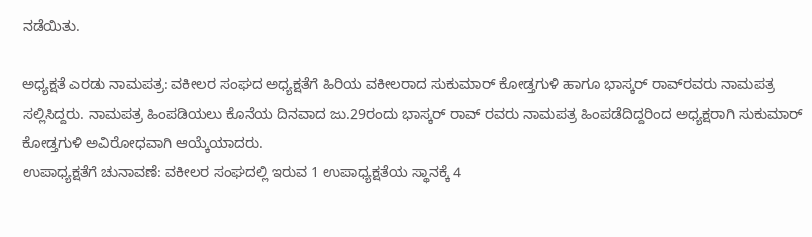ನಡೆಯಿತು.

ಅಧ್ಯಕ್ಷತೆ ಎರಡು ನಾಮಪತ್ರ: ವಕೀಲರ ಸಂಘದ ಅಧ್ಯಕ್ಷತೆಗೆ ಹಿರಿಯ ವಕೀಲರಾದ ಸುಕುಮಾರ್ ಕೋಡ್ತಗುಳಿ ಹಾಗೂ ಭಾಸ್ಕರ್ ರಾವ್‌ರವರು ನಾಮಪತ್ರ ಸಲ್ಲಿಸಿದ್ದರು. ನಾಮಪತ್ರ ಹಿಂಪಡಿಯಲು ಕೊನೆಯ ದಿನವಾದ ಜು.29ರಂದು ಭಾಸ್ಕರ್ ರಾವ್ ರವರು ನಾಮಪತ್ರ ಹಿಂಪಡೆದಿದ್ದರಿಂದ ಅಧ್ಯಕ್ಷರಾಗಿ ಸುಕುಮಾರ್ ಕೋಡ್ತಗುಳಿ ಅವಿರೋಧವಾಗಿ ಆಯ್ಕೆಯಾದರು.
ಉಪಾಧ್ಯಕ್ಷತೆಗೆ ಚುನಾವಣೆ: ವಕೀಲರ ಸಂಘದಲ್ಲಿ ಇರುವ 1 ಉಪಾಧ್ಯಕ್ಷತೆಯ ಸ್ಥಾನಕ್ಕೆ 4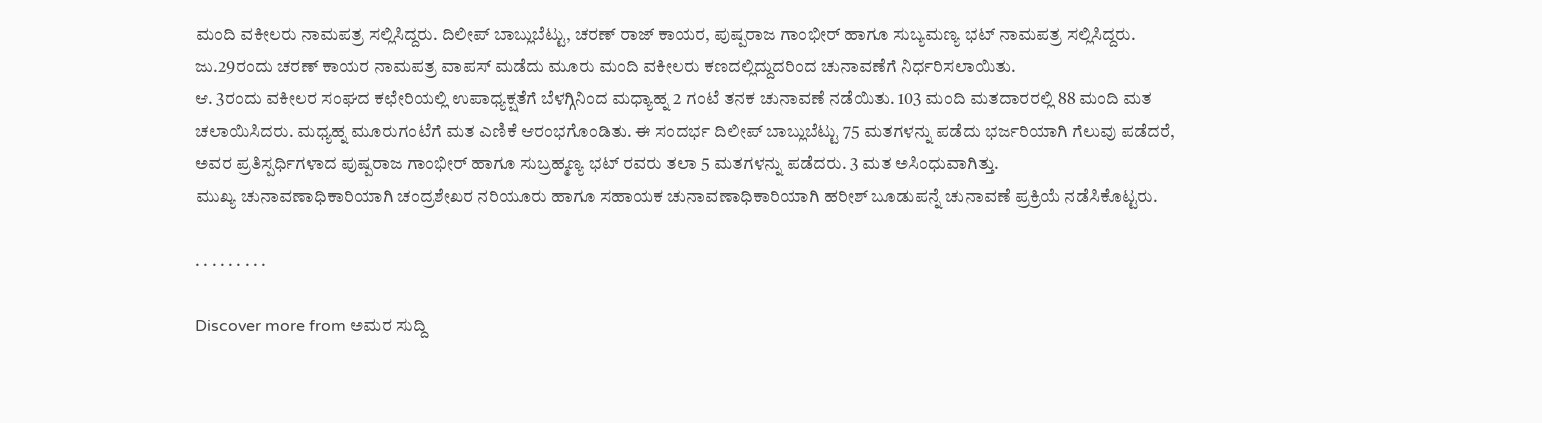ಮಂದಿ ವಕೀಲರು ನಾಮಪತ್ರ ಸಲ್ಲಿಸಿದ್ದರು. ದಿಲೀಪ್ ಬಾಬ್ಲುಬೆಟ್ಟು, ಚರಣ್ ರಾಜ್ ಕಾಯರ, ಪುಷ್ಪರಾಜ ಗಾಂಭೀರ್ ಹಾಗೂ ಸುಬ್ಯಮಣ್ಯ ಭಟ್ ನಾಮಪತ್ರ ಸಲ್ಲಿಸಿದ್ದರು. ಜು.29ರಂದು ಚರಣ್ ಕಾಯರ ನಾಮಪತ್ರ ವಾಪಸ್ ಮಡೆದು ಮೂರು ಮಂದಿ ವಕೀಲರು ಕಣದಲ್ಲಿದ್ದುದರಿಂದ ಚುನಾವಣೆಗೆ ನಿರ್ಧರಿಸಲಾಯಿತು.
ಆ. 3ರಂದು ವಕೀಲರ ಸಂಘದ ಕಛೇರಿಯಲ್ಲಿ ಉಪಾಧ್ಯಕ್ಷತೆಗೆ ಬೆಳಗ್ಗಿನಿಂದ ಮಧ್ಯಾಹ್ನ 2 ಗಂಟೆ ತನಕ ಚುನಾವಣೆ ನಡೆಯಿತು. 103 ಮಂದಿ ಮತದಾರರಲ್ಲಿ 88 ಮಂದಿ ಮತ ಚಲಾಯಿಸಿದರು. ಮಧ್ಯಹ್ನ ಮೂರುಗಂಟೆಗೆ ಮತ ಎಣಿಕೆ ಆರಂಭಗೊಂಡಿತು. ಈ ಸಂದರ್ಭ ದಿಲೀಪ್ ಬಾಬ್ಲುಬೆಟ್ಟು 75 ಮತಗಳನ್ನು ಪಡೆದು ಭರ್ಜರಿಯಾಗಿ ಗೆಲುವು ಪಡೆದರೆ, ಅವರ ಪ್ರತಿಸ್ಪರ್ಧಿಗಳಾದ ಪುಷ್ಪರಾಜ ಗಾಂಭೀರ್ ಹಾಗೂ ಸುಬ್ರಹ್ಮಣ್ಯ ಭಟ್ ರವರು ತಲಾ 5 ಮತಗಳನ್ನು ಪಡೆದರು. 3 ಮತ ಅಸಿಂಧುವಾಗಿತ್ತು.
ಮುಖ್ಯ ಚುನಾವಣಾಧಿಕಾರಿಯಾಗಿ ಚಂದ್ರಶೇಖರ ನರಿಯೂರು ಹಾಗೂ ಸಹಾಯಕ ಚುನಾವಣಾಧಿಕಾರಿಯಾಗಿ ಹರೀಶ್ ಬೂಡುಪನ್ನೆ ಚುನಾವಣೆ ಪ್ರಕ್ರಿಯೆ ನಡೆಸಿಕೊಟ್ಟರು.

. . . . . . . . .

Discover more from ಅಮರ ಸುದ್ದಿ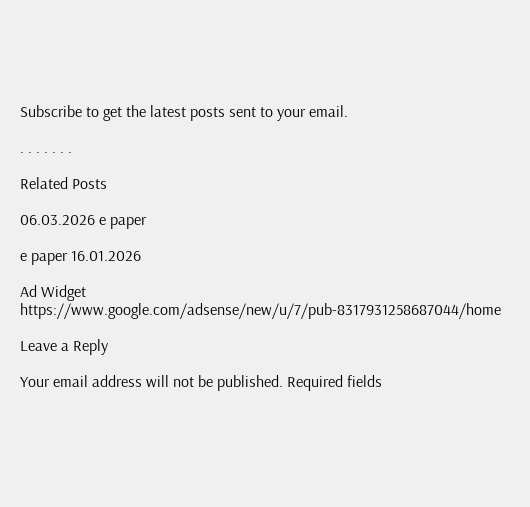Subscribe to get the latest posts sent to your email.

. . . . . . .

Related Posts

06.03.2026 e paper

e paper 16.01.2026

Ad Widget
https://www.google.com/adsense/new/u/7/pub-8317931258687044/home

Leave a Reply

Your email address will not be published. Required fields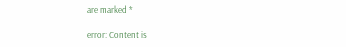are marked *

error: Content is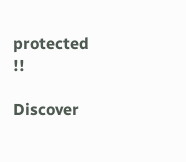protected !!

Discover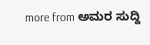more from ಅಮರ ಸುದ್ದಿ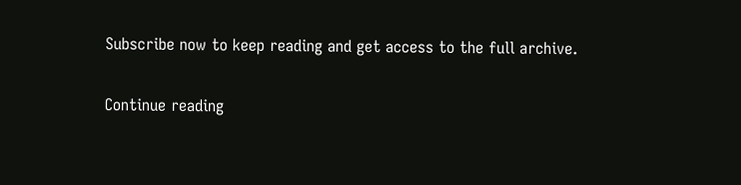Subscribe now to keep reading and get access to the full archive.

Continue reading